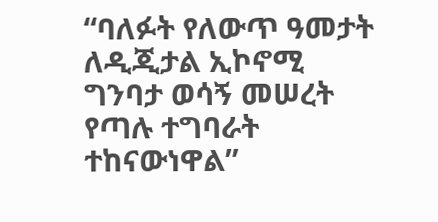“ባለፉት የለውጥ ዓመታት ለዲጂታል ኢኮኖሚ ግንባታ ወሳኝ መሠረት የጣሉ ተግባራት ተከናውነዋል”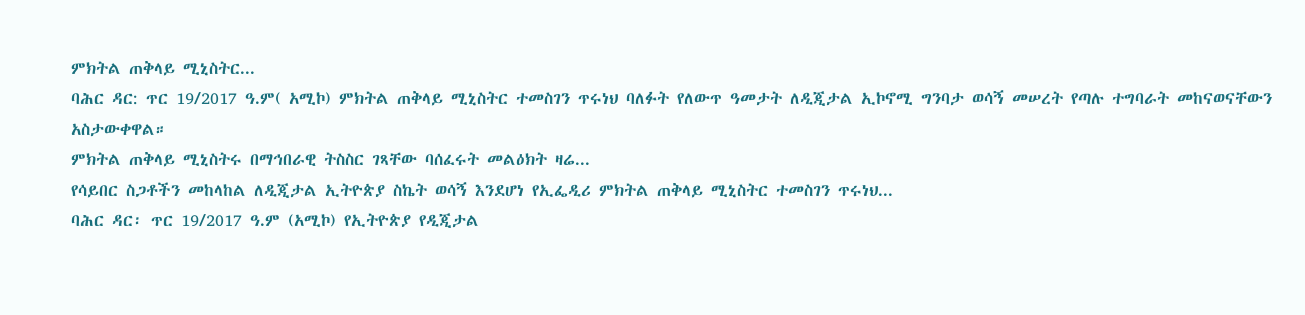ምክትል ጠቅላይ ሚኒስትር...
ባሕር ዳር: ጥር 19/2017 ዓ.ም( አሚኮ) ምክትል ጠቅላይ ሚኒስትር ተመስገን ጥሩነህ ባለፉት የለውጥ ዓመታት ለዲጂታል ኢኮኖሚ ግንባታ ወሳኝ መሠረት የጣሉ ተግባራት መከናወናቸውን አስታውቀዋል።
ምክትል ጠቅላይ ሚኒስትሩ በማኅበራዊ ትስስር ገጻቸው ባሰፈሩት መልዕክት ዛሬ...
የሳይበር ስጋቶችን መከላከል ለዲጂታል ኢትዮጵያ ስኬት ወሳኝ እንደሆነ የኢፌዲሪ ምክትል ጠቅላይ ሚኒስትር ተመስገን ጥሩነህ...
ባሕር ዳር፡ ጥር 19/2017 ዓ.ም (አሚኮ) የኢትዮጵያ የዲጂታል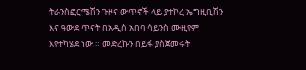ትራንስፎርሜሽን ጉዞና ውጥኖች ላይ ያተኮረ ኤግዚቢሽን እና ዓውደ ጥናት በአዲስ አበባ ሳይንስ ሙዚየም እየተካሄደ ነው ። መድረኩን በይፋ ያስጀመሩት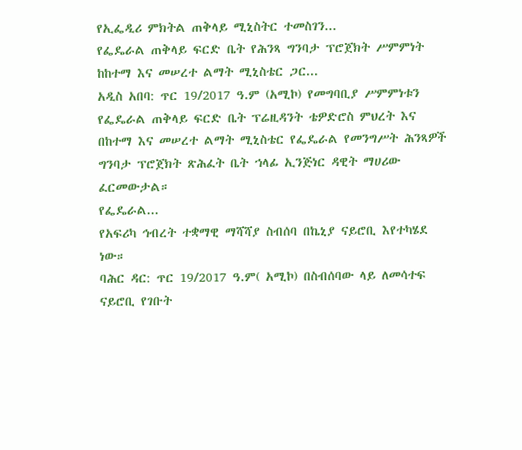የኢፌዲሪ ምክትል ጠቅላይ ሚኒስትር ተመስገን...
የፌዴራል ጠቅላይ ፍርድ ቤት የሕንጻ ግንባታ ፕሮጀክት ሥምምነት ከከተማ እና መሠረተ ልማት ሚኒስቴር ጋር...
አዲስ አበባ: ጥር 19/2017 ዓ.ም (አሚኮ) የመግባቢያ ሥምምነቱን የፌዴራል ጠቅላይ ፍርድ ቤት ፕሬዚዳንት ቴዎድሮስ ምህረት እና በከተማ እና መሠረተ ልማት ሚኒስቴር የፌዴራል የመንግሥት ሕንጻዎች ግንባታ ፕሮጀክት ጽሕፈት ቤት ኀላፊ ኢንጅነር ዳዊት ማሀሪው ፈርመውታል።
የፌዴራል...
የአፍሪካ ኅብረት ተቋማዊ ማሻሻያ ስብሰባ በኬኒያ ናይሮቢ እየተካሄደ ነው።
ባሕር ዳር: ጥር 19/2017 ዓ.ም( አሚኮ) በስብሰባው ላይ ለመሳተፍ ናይሮቢ የገቡት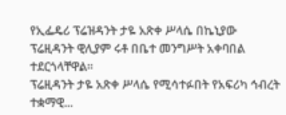የኢፌዴሪ ፕሬዝዳንት ታዬ አጽቀ ሥላሴ በኬኒያው ፕሬዚዳንት ዊሊያም ሩቶ በቤተ መንግሥት አቀባበል ተደርጎላቸዋል።
ፕሬዚዳንት ታዬ አጽቀ ሥላሴ የሚሳተፉበት የአፍሪካ ኅብረት ተቋማዊ...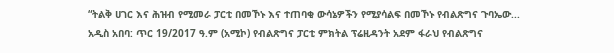“ትልቅ ሀገር እና ሕዝብ የሚመራ ፓርቲ በመኾኑ እና ተጠባቂ ውሳኔዎችን የሚያሳልፍ በመኾኑ የብልጽግና ጉባኤው...
አዲስ አበባ: ጥር 19/2017 ዓ.ም (አሚኮ) የብልጽግና ፓርቲ ምክትል ፕሬዚዳንት አደም ፋራህ የብልጽግና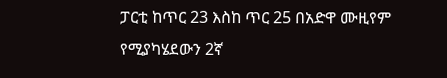ፓርቲ ከጥር 23 እስከ ጥር 25 በአድዋ ሙዚየም የሚያካሄደውን 2ኛ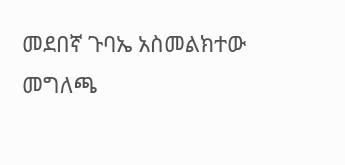መደበኛ ጉባኤ አስመልክተው መግለጫ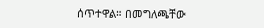ሰጥተዋል። በመግለጫቸው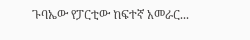ጉባኤው የፓርቲው ከፍተኛ አመራር...